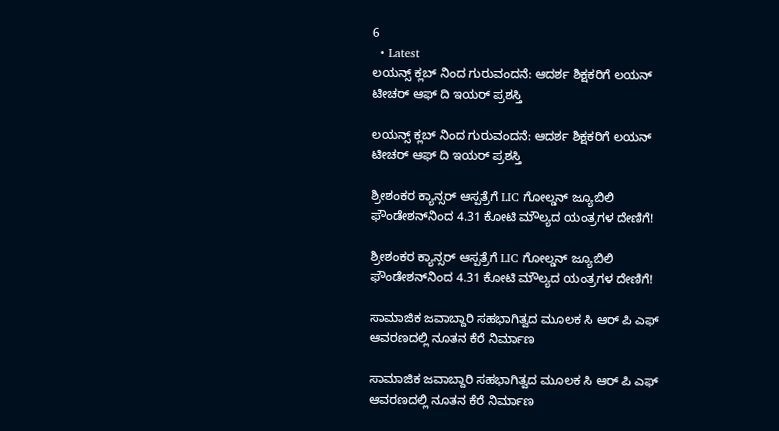6
  • Latest
ಲಯನ್ಸ್ ಕ್ಲಬ್ ನಿಂದ ಗುರುವಂದನೆ: ಆದರ್ಶ ಶಿಕ್ಷಕರಿಗೆ ಲಯನ್ ಟೀಚರ್ ಆಫ್ ದಿ ಇಯರ್ ಪ್ರಶಸ್ತಿ

ಲಯನ್ಸ್ ಕ್ಲಬ್ ನಿಂದ ಗುರುವಂದನೆ: ಆದರ್ಶ ಶಿಕ್ಷಕರಿಗೆ ಲಯನ್ ಟೀಚರ್ ಆಫ್ ದಿ ಇಯರ್ ಪ್ರಶಸ್ತಿ

ಶ್ರೀಶಂಕರ ಕ್ಯಾನ್ಸರ್ ಆಸ್ಪತ್ರೆಗೆ LIC ಗೋಲ್ಡನ್ ಜ್ಯೂಬಿಲಿ ಫೌಂಡೇಶನ್‌ನಿಂದ 4.31 ಕೋಟಿ ಮೌಲ್ಯದ ಯಂತ್ರಗಳ ದೇಣಿಗೆ!

ಶ್ರೀಶಂಕರ ಕ್ಯಾನ್ಸರ್ ಆಸ್ಪತ್ರೆಗೆ LIC ಗೋಲ್ಡನ್ ಜ್ಯೂಬಿಲಿ ಫೌಂಡೇಶನ್‌ನಿಂದ 4.31 ಕೋಟಿ ಮೌಲ್ಯದ ಯಂತ್ರಗಳ ದೇಣಿಗೆ!

ಸಾಮಾಜಿಕ ಜವಾಬ್ದಾರಿ ಸಹಭಾಗಿತ್ವದ ಮೂಲಕ ಸಿ ಆರ್‌ ಪಿ ಎಫ್ ಆವರಣದಲ್ಲಿ ನೂತನ ಕೆರೆ ನಿರ್ಮಾಣ

ಸಾಮಾಜಿಕ ಜವಾಬ್ದಾರಿ ಸಹಭಾಗಿತ್ವದ ಮೂಲಕ ಸಿ ಆರ್‌ ಪಿ ಎಫ್ ಆವರಣದಲ್ಲಿ ನೂತನ ಕೆರೆ ನಿರ್ಮಾಣ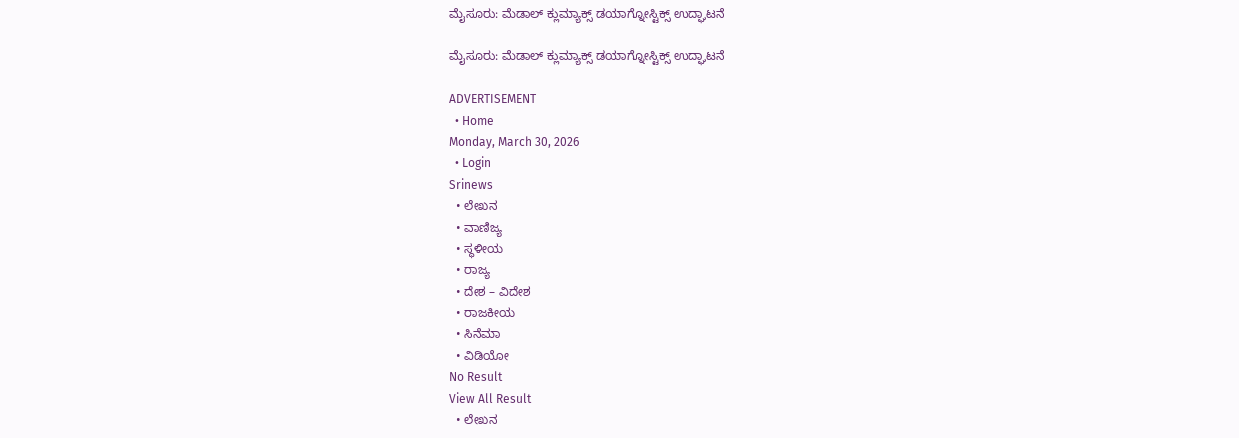ಮೈಸೂರು: ಮೆಡಾಲ್ ಕ್ಲುಮ್ಯಾಕ್ಸ್ ಡಯಾಗ್ನೋಸ್ಟಿಕ್ಸ್‌ ಉದ್ಘಾಟನೆ

ಮೈಸೂರು: ಮೆಡಾಲ್ ಕ್ಲುಮ್ಯಾಕ್ಸ್ ಡಯಾಗ್ನೋಸ್ಟಿಕ್ಸ್‌ ಉದ್ಘಾಟನೆ

ADVERTISEMENT
  • Home
Monday, March 30, 2026
  • Login
Srinews
  • ಲೇಖನ
  • ವಾಣಿಜ್ಯ
  • ಸ್ಥಳೀಯ
  • ರಾಜ್ಯ
  • ದೇಶ – ವಿದೇಶ
  • ರಾಜಕೀಯ
  • ಸಿನೆಮಾ
  • ವಿಡಿಯೋ
No Result
View All Result
  • ಲೇಖನ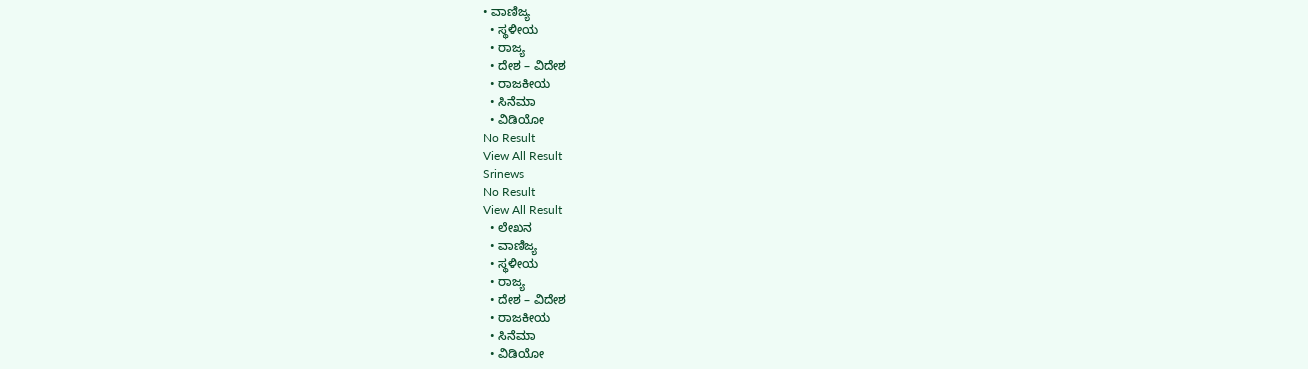• ವಾಣಿಜ್ಯ
  • ಸ್ಥಳೀಯ
  • ರಾಜ್ಯ
  • ದೇಶ – ವಿದೇಶ
  • ರಾಜಕೀಯ
  • ಸಿನೆಮಾ
  • ವಿಡಿಯೋ
No Result
View All Result
Srinews
No Result
View All Result
  • ಲೇಖನ
  • ವಾಣಿಜ್ಯ
  • ಸ್ಥಳೀಯ
  • ರಾಜ್ಯ
  • ದೇಶ – ವಿದೇಶ
  • ರಾಜಕೀಯ
  • ಸಿನೆಮಾ
  • ವಿಡಿಯೋ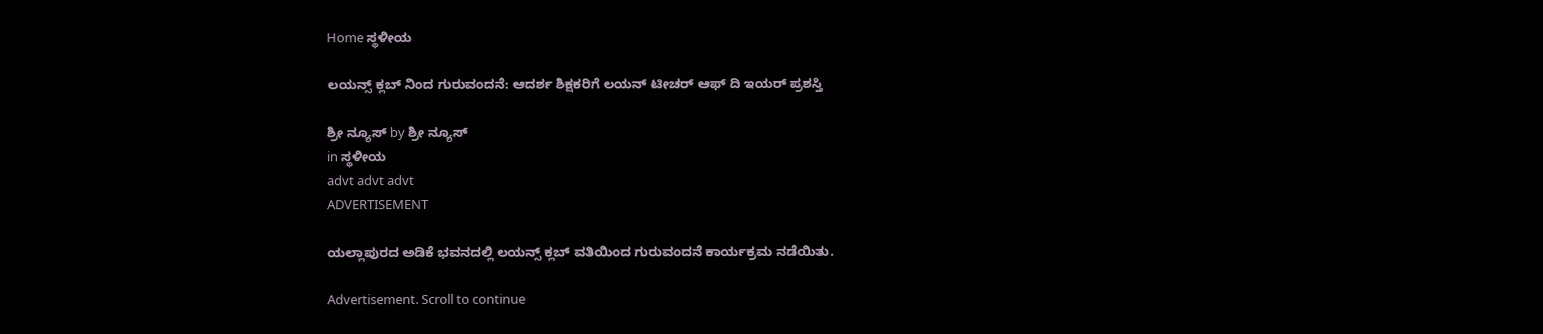Home ಸ್ಥಳೀಯ

ಲಯನ್ಸ್ ಕ್ಲಬ್ ನಿಂದ ಗುರುವಂದನೆ: ಆದರ್ಶ ಶಿಕ್ಷಕರಿಗೆ ಲಯನ್ ಟೀಚರ್ ಆಫ್ ದಿ ಇಯರ್ ಪ್ರಶಸ್ತಿ

ಶ್ರೀ ನ್ಯೂಸ್ by ಶ್ರೀ ನ್ಯೂಸ್
in ಸ್ಥಳೀಯ
advt advt advt
ADVERTISEMENT

ಯಲ್ಲಾಪುರದ ಅಡಿಕೆ ಭವನದಲ್ಲಿ ಲಯನ್ಸ್ ಕ್ಲಬ್ ವತಿಯಿಂದ ಗುರುವಂದನೆ ಕಾರ್ಯಕ್ರಮ ನಡೆಯಿತು.

Advertisement. Scroll to continue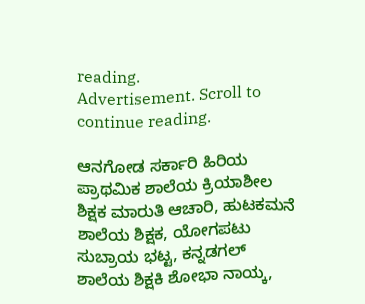reading.
Advertisement. Scroll to continue reading.

ಆನಗೋಡ ಸರ್ಕಾರಿ ಹಿರಿಯ ಪ್ರಾಥಮಿಕ ಶಾಲೆಯ ಕ್ರಿಯಾಶೀಲ ಶಿಕ್ಷಕ ಮಾರುತಿ ಆಚಾರಿ, ಹುಟಕಮನೆ ಶಾಲೆಯ ಶಿಕ್ಷಕ, ಯೋಗಪಟು ಸುಬ್ರಾಯ ಭಟ್ಟ, ಕನ್ನಡಗಲ್ ಶಾಲೆಯ ಶಿಕ್ಷಕಿ ಶೋಭಾ ನಾಯ್ಕ,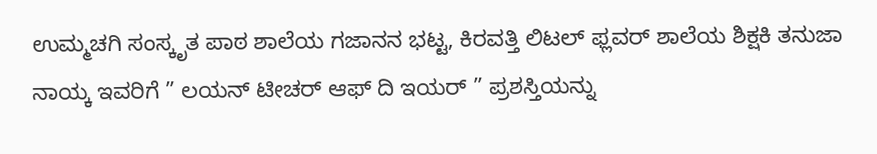ಉಮ್ಮಚಗಿ ಸಂಸ್ಕೃತ ಪಾಠ ಶಾಲೆಯ ಗಜಾನನ ಭಟ್ಟ, ಕಿರವತ್ತಿ ಲಿಟಲ್ ಫ್ಲವರ್ ಶಾಲೆಯ ಶಿಕ್ಷಕಿ ತನುಜಾ ನಾಯ್ಕ ಇವರಿಗೆ ” ಲಯನ್ ಟೀಚರ್ ಆಫ್ ದಿ ಇಯರ್ ” ಪ್ರಶಸ್ತಿಯನ್ನು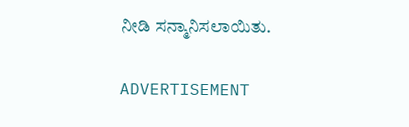ನೀಡಿ ಸನ್ಮಾನಿಸಲಾಯಿತು.

ADVERTISEMENT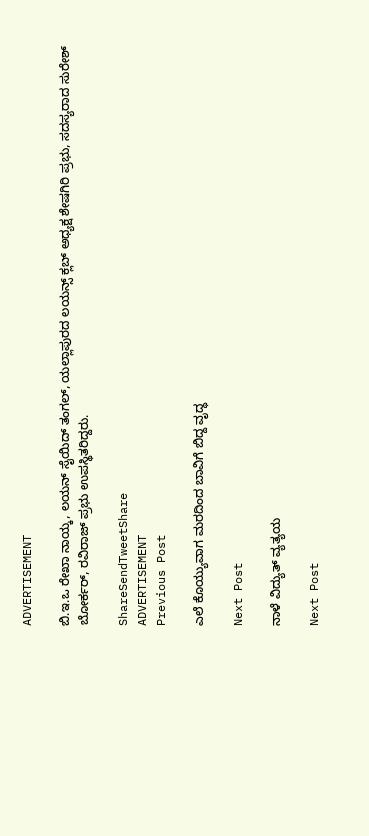ADVERTISEMENT

ಬಿ.ಇ.ಒ ರೇಖಾ ನಾಯ್ಕ, ಲಯನ್ ಸೈಯಿದ್ ತಂಗಲ್, ಯಲ್ಲಾಪುರದ ಲಯನ್ಸ್ ಕ್ಲಬ್ ಅಧ್ಯಕ್ಷ ಶೇಷಗಿರಿ ಪ್ರಭು, ಸದಸ್ಯರಾದ ಸುರೇಶ್ ಬೋರ್ಕರ್, ರವಿರಾಜ್ ಪ್ರಭು ಉಪಸ್ಥಿತರಿದ್ದರು.

ShareSendTweetShare
ADVERTISEMENT
Previous Post

ಎಲೆ ಕೊಯ್ಯುವಾಗ ಮರದಿಂದ ಬಾವಿಗೆ ಬಿದ್ದ ವೃದ್ಧ

Next Post

ನಾಳೆ ವಿದ್ಯುತ್ ವ್ಯತ್ಯಯ

Next Post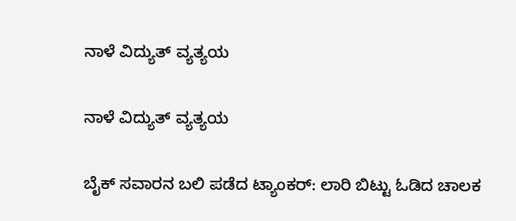ನಾಳೆ ವಿದ್ಯುತ್ ವ್ಯತ್ಯಯ

ನಾಳೆ ವಿದ್ಯುತ್ ವ್ಯತ್ಯಯ

ಬೈಕ್ ಸವಾರನ ಬಲಿ ಪಡೆದ ಟ್ಯಾಂಕರ್: ಲಾರಿ ಬಿಟ್ಟು ಓಡಿದ ಚಾಲಕ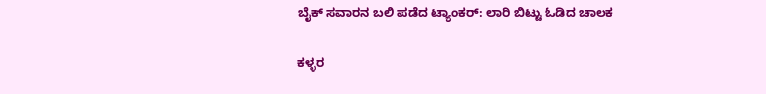ಬೈಕ್ ಸವಾರನ ಬಲಿ ಪಡೆದ ಟ್ಯಾಂಕರ್: ಲಾರಿ ಬಿಟ್ಟು ಓಡಿದ ಚಾಲಕ

ಕಳ್ಳರ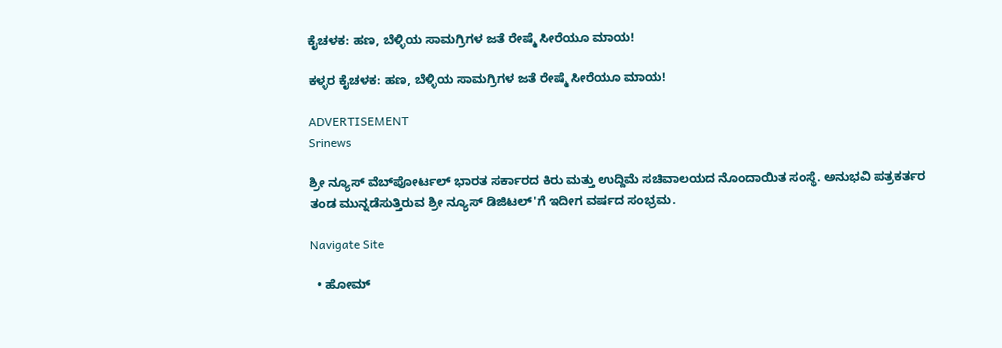ಕೈಚಳಕ: ಹಣ, ಬೆಳ್ಳಿಯ ಸಾಮಗ್ರಿಗಳ ಜತೆ ರೇಷ್ಮೆ ಸೀರೆಯೂ ಮಾಯ!

ಕಳ್ಳರ ಕೈಚಳಕ: ಹಣ, ಬೆಳ್ಳಿಯ ಸಾಮಗ್ರಿಗಳ ಜತೆ ರೇಷ್ಮೆ ಸೀರೆಯೂ ಮಾಯ!

ADVERTISEMENT
Srinews

ಶ್ರೀ ನ್ಯೂಸ್ ವೆಬ್‌ಪೋರ್ಟಲ್ ಭಾರತ ಸರ್ಕಾರದ ಕಿರು ಮತ್ತು ಉದ್ದಿಮೆ ಸಚಿವಾಲಯದ ನೊಂದಾಯಿತ ಸಂಸ್ಥೆ. ಅನುಭವಿ ಪತ್ರಕರ್ತರ ತಂಡ ಮುನ್ನಡೆಸುತ್ತಿರುವ ಶ್ರೀ ನ್ಯೂಸ್ ಡಿಜಿಟಲ್'ಗೆ ಇದೀಗ ವರ್ಷದ ಸಂಭ್ರಮ.

Navigate Site

  • ಹೋಮ್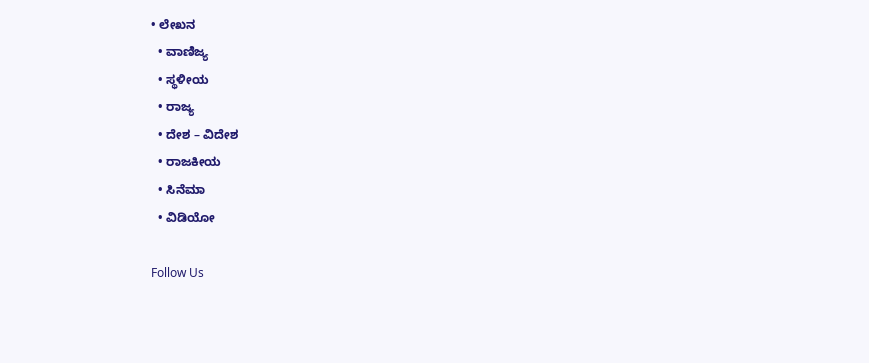• ಲೇಖನ
  • ವಾಣಿಜ್ಯ
  • ಸ್ಥಳೀಯ
  • ರಾಜ್ಯ
  • ದೇಶ – ವಿದೇಶ
  • ರಾಜಕೀಯ
  • ಸಿನೆಮಾ
  • ವಿಡಿಯೋ

Follow Us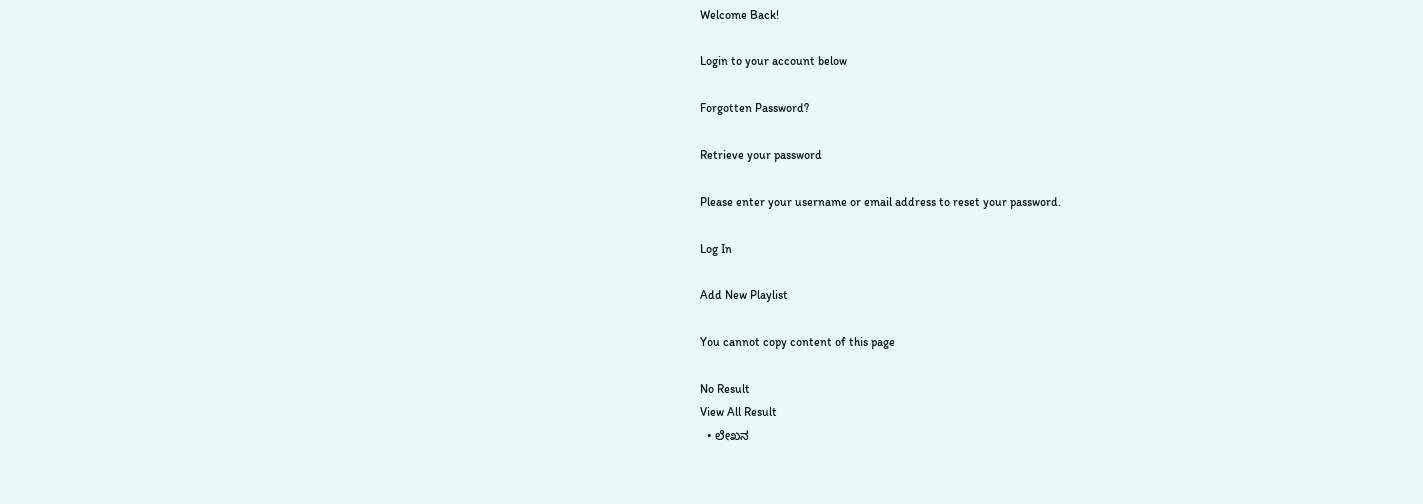Welcome Back!

Login to your account below

Forgotten Password?

Retrieve your password

Please enter your username or email address to reset your password.

Log In

Add New Playlist

You cannot copy content of this page

No Result
View All Result
  • ಲೇಖನ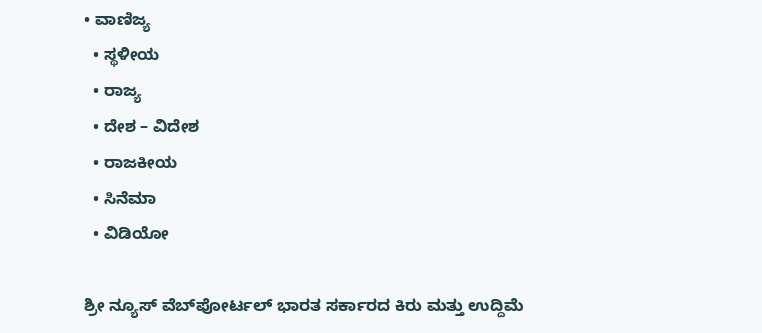• ವಾಣಿಜ್ಯ
  • ಸ್ಥಳೀಯ
  • ರಾಜ್ಯ
  • ದೇಶ – ವಿದೇಶ
  • ರಾಜಕೀಯ
  • ಸಿನೆಮಾ
  • ವಿಡಿಯೋ

ಶ್ರೀ ನ್ಯೂಸ್ ವೆಬ್‌ಪೋರ್ಟಲ್ ಭಾರತ ಸರ್ಕಾರದ ಕಿರು ಮತ್ತು ಉದ್ದಿಮೆ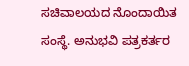ಸಚಿವಾಲಯದ ನೊಂದಾಯಿತ ಸಂಸ್ಥೆ. ಅನುಭವಿ ಪತ್ರಕರ್ತರ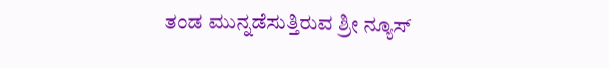ತಂಡ ಮುನ್ನಡೆಸುತ್ತಿರುವ ಶ್ರೀ ನ್ಯೂಸ್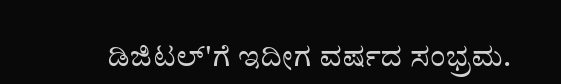ಡಿಜಿಟಲ್'ಗೆ ಇದೀಗ ವರ್ಷದ ಸಂಭ್ರಮ.